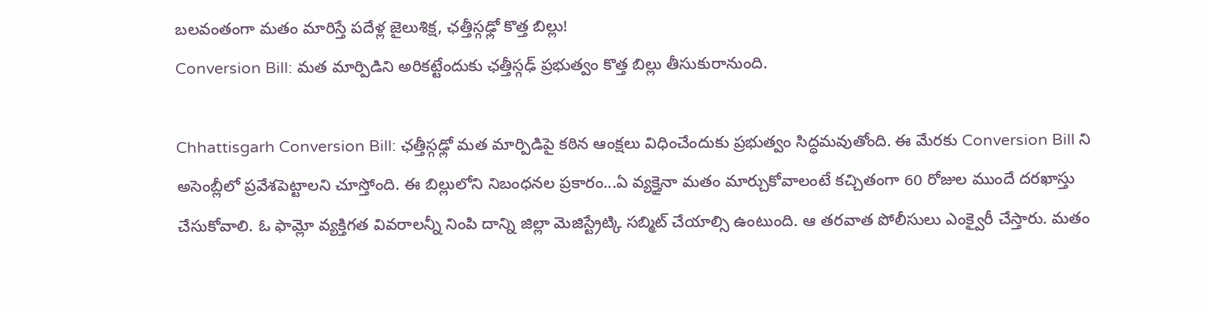బలవంతంగా మతం మారిస్తే పదేళ్ల జైలుశిక్ష, ఛత్తీస్గఢ్లో కొత్త బిల్లు!
Conversion Bill: మత మార్పిడిని అరికట్టేందుకు ఛత్తీస్గఢ్ ప్రభుత్వం కొత్త బిల్లు తీసుకురానుంది.

Chhattisgarh Conversion Bill: ఛత్తీస్గఢ్లో మత మార్పిడిపై కఠిన ఆంక్షలు విధించేందుకు ప్రభుత్వం సిద్ధమవుతోంది. ఈ మేరకు Conversion Bill ని అసెంబ్లీలో ప్రవేశపెట్టాలని చూస్తోంది. ఈ బిల్లులోని నిబంధనల ప్రకారం...ఏ వ్యక్తైనా మతం మార్చుకోవాలంటే కచ్చితంగా 60 రోజుల ముందే దరఖాస్తు చేసుకోవాలి. ఓ ఫామ్లో వ్యక్తిగత వివరాలన్నీ నింపి దాన్ని జిల్లా మెజిస్ట్రేట్కి సబ్మిట్ చేయాల్సి ఉంటుంది. ఆ తరవాత పోలీసులు ఎంక్వైరీ చేస్తారు. మతం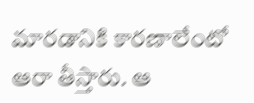మారడానికి కారణాలేంటో ఆరా తీస్తారు. ఆ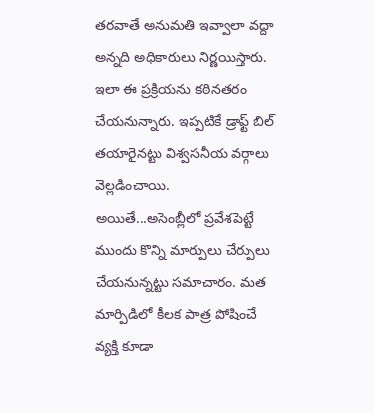తరవాతే అనుమతి ఇవ్వాలా వద్దా అన్నది అధికారులు నిర్ణయిస్తారు. ఇలా ఈ ప్రక్రియను కఠినతరం చేయనున్నారు. ఇప్పటికే డ్రాఫ్ట్ బిల్ తయారైనట్టు విశ్వసనీయ వర్గాలు వెల్లడించాయి. అయితే...అసెంబ్లీలో ప్రవేశపెట్టే ముందు కొన్ని మార్పులు చేర్పులు చేయనున్నట్టు సమాచారం. మత మార్పిడిలో కీలక పాత్ర పోషించే వ్యక్తి కూడా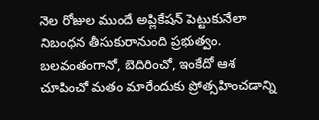నెల రోజుల ముందే అప్లికేషన్ పెట్టుకునేలా నిబంధన తీసుకురానుంది ప్రభుత్వం. బలవంతంగానో, బెదిరించో, ఇంకేదో ఆశ చూపించో మతం మారేందుకు ప్రోత్సహించడాన్ని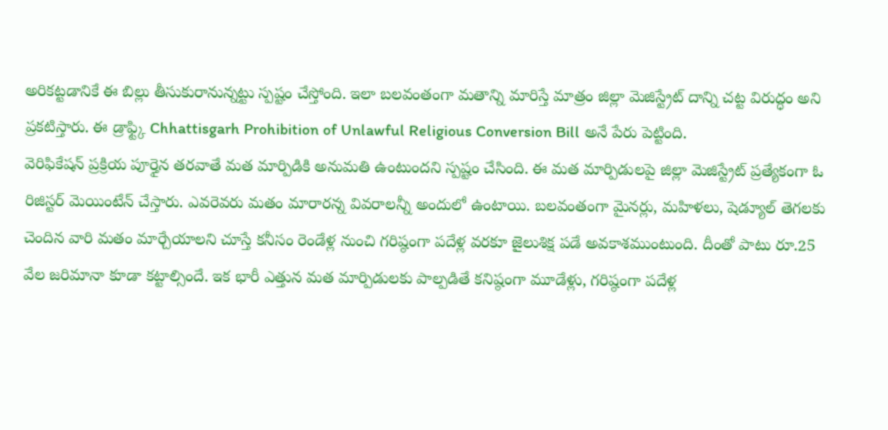అరికట్టడానికే ఈ బిల్లు తీసుకురానున్నట్టు స్పష్టం చేస్తోంది. ఇలా బలవంతంగా మతాన్ని మారిస్తే మాత్రం జిల్లా మెజిస్ట్రేట్ దాన్ని చట్ట విరుద్ధం అని ప్రకటిస్తారు. ఈ డ్రాఫ్ట్కి Chhattisgarh Prohibition of Unlawful Religious Conversion Bill అనే పేరు పెట్టింది.
వెరిఫికేషన్ ప్రక్రియ పూర్తైన తరవాతే మత మార్పిడికి అనుమతి ఉంటుందని స్పష్టం చేసింది. ఈ మత మార్పిడులపై జిల్లా మెజిస్ట్రేట్ ప్రత్యేకంగా ఓ రిజిస్టర్ మెయింటేన్ చేస్తారు. ఎవరెవరు మతం మారారన్న వివరాలన్నీ అందులో ఉంటాయి. బలవంతంగా మైనర్లు, మహిళలు, షెడ్యూల్ తెగలకు చెందిన వారి మతం మార్చేయాలని చూస్తే కనీసం రెండేళ్ల నుంచి గరిష్ఠంగా పదేళ్ల వరకూ జైలుశిక్ష పడే అవకాశముంటుంది. దీంతో పాటు రూ.25 వేల జరిమానా కూడా కట్టాల్సిందే. ఇక భారీ ఎత్తున మత మార్పిడులకు పాల్పడితే కనిష్ఠంగా మూడేళ్లు, గరిష్ఠంగా పదేళ్ల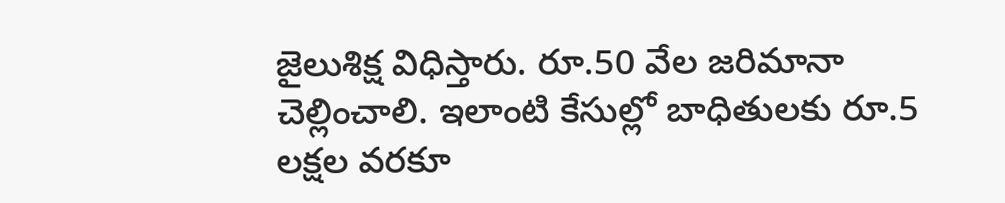జైలుశిక్ష విధిస్తారు. రూ.50 వేల జరిమానా చెల్లించాలి. ఇలాంటి కేసుల్లో బాధితులకు రూ.5 లక్షల వరకూ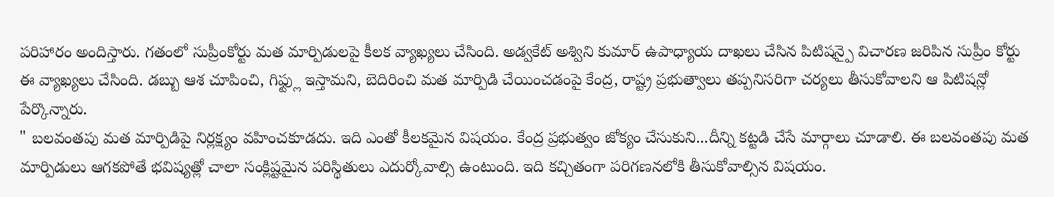పరిహారం అందిస్తారు. గతంలో సుప్రీంకోర్టు మత మార్పిడులపై కీలక వ్యాఖ్యలు చేసింది. అడ్వకేట్ అశ్విని కుమార్ ఉపాధ్యాయ దాఖలు చేసిన పిటిషన్పై విచారణ జరిపిన సుప్రీం కోర్టు ఈ వ్యాఖ్యలు చేసింది. డబ్బు ఆశ చూపించి, గిఫ్ట్లు ఇస్తామని, బెదిరించి మత మార్పిడి చేయించడంపై కేంద్ర, రాష్ట్ర ప్రభుత్వాలు తప్పనిసరిగా చర్యలు తీసుకోవాలని ఆ పిటిషన్లో పేర్కొన్నారు.
" బలవంతపు మత మార్పిడిపై నిర్లక్ష్యం వహించకూడదు. ఇది ఎంతో కీలకమైన విషయం. కేంద్ర ప్రభుత్వం జోక్యం చేసుకుని...దీన్ని కట్టడి చేసే మార్గాలు చూడాలి. ఈ బలవంతపు మత మార్పిడులు ఆగకపోతే భవిష్యత్లో చాలా సంక్లిష్టమైన పరిస్థితులు ఎదుర్కోవాల్సి ఉంటుంది. ఇది కచ్చితంగా పరిగణనలోకి తీసుకోవాల్సిన విషయం.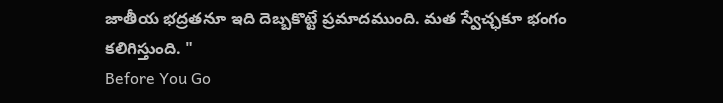జాతీయ భద్రతనూ ఇది దెబ్బకొట్టే ప్రమాదముంది. మత స్వేచ్ఛకూ భంగం కలిగిస్తుంది. "
Before You Go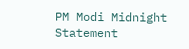PM Modi Midnight Statement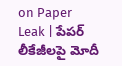on Paper Leak | పేపర్ లీకేజీలపై మోదీ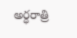అర్ధరాత్రి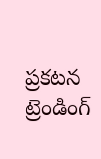ప్రకటన
ట్రెండింగ్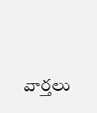వార్తలు